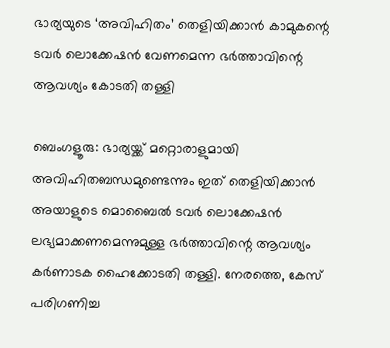ഭാര്യയുടെ ‘അവിഹിതം’ തെളിയിക്കാന്‍ കാമുകന്റെ ടവര്‍ ലൊക്കേഷന്‍ വേണമെന്ന ഭര്‍ത്താവിന്റെ ആവശ്യം കോടതി തള്ളി

ബെംഗളൂരു: ഭാര്യയ്ക്ക് മറ്റൊരാളുമായി അവിഹിതബന്ധമുണ്ടെന്നും ഇത് തെളിയിക്കാന്‍ അയാളുടെ മൊബൈല്‍ ടവര്‍ ലൊക്കേഷന്‍ ലഭ്യമാക്കണമെന്നുമുള്ള ഭര്‍ത്താവിന്റെ ആവശ്യം കര്‍ണാടക ഹൈക്കോടതി തള്ളി. നേരത്തെ, കേസ് പരിഗണിച്ച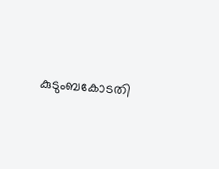കുടുംബകോടതി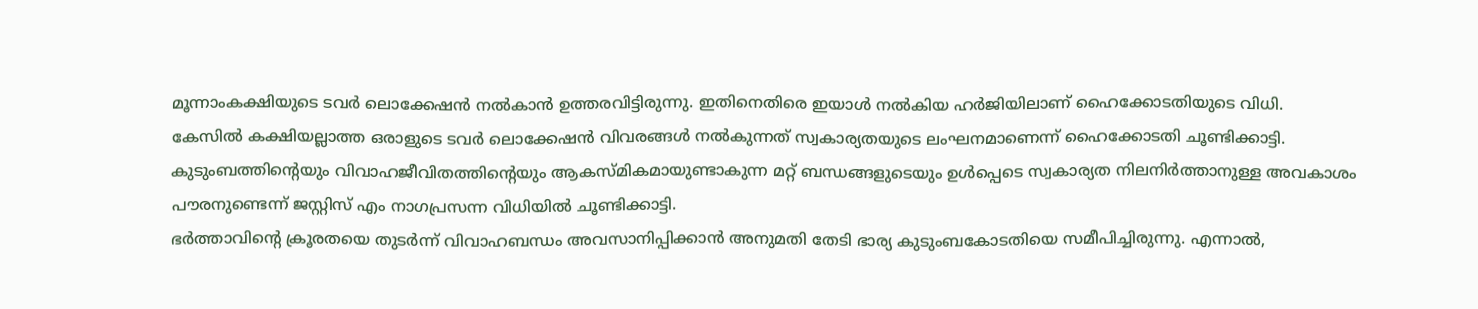മൂന്നാംകക്ഷിയുടെ ടവര്‍ ലൊക്കേഷന്‍ നല്‍കാന്‍ ഉത്തരവിട്ടിരുന്നു. ഇതിനെതിരെ ഇയാള്‍ നല്‍കിയ ഹര്‍ജിയിലാണ് ഹൈക്കോടതിയുടെ വിധി.
കേസില്‍ കക്ഷിയല്ലാത്ത ഒരാളുടെ ടവര്‍ ലൊക്കേഷന്‍ വിവരങ്ങള്‍ നല്‍കുന്നത് സ്വകാര്യതയുടെ ലംഘനമാണെന്ന് ഹൈക്കോടതി ചൂണ്ടിക്കാട്ടി. കുടുംബത്തിന്റെയും വിവാഹജീവിതത്തിന്റെയും ആകസ്മികമായുണ്ടാകുന്ന മറ്റ് ബന്ധങ്ങളുടെയും ഉള്‍പ്പെടെ സ്വകാര്യത നിലനിര്‍ത്താനുള്ള അവകാശം പൗരനുണ്ടെന്ന് ജസ്റ്റിസ് എം നാഗപ്രസന്ന വിധിയില്‍ ചൂണ്ടിക്കാട്ടി.
ഭര്‍ത്താവിന്റെ ക്രൂരതയെ തുടര്‍ന്ന് വിവാഹബന്ധം അവസാനിപ്പിക്കാന്‍ അനുമതി തേടി ഭാര്യ കുടുംബകോടതിയെ സമീപിച്ചിരുന്നു. എന്നാല്‍,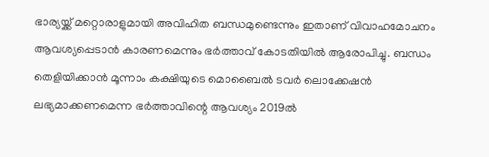ഭാര്യയ്ക്ക് മറ്റൊരാളുമായി അവിഹിത ബന്ധമുണ്ടെന്നും ഇതാണ് വിവാഹമോചനം ആവശ്യപ്പെടാന്‍ കാരണമെന്നും ഭര്‍ത്താവ് കോടതിയില്‍ ആരോപിച്ചു. ബന്ധം തെളിയിക്കാന്‍ മൂന്നാം കക്ഷിയുടെ മൊബൈല്‍ ടവര്‍ ലൊക്കേഷന്‍ ലഭ്യമാക്കണമെന്ന ഭര്‍ത്താവിന്റെ ആവശ്യം 2019ല്‍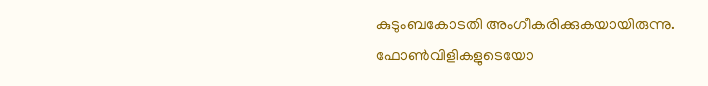കുടുംബകോടതി അംഗീകരിക്കുകയായിരുന്നു.
ഫോണ്‍വിളികളുടെയോ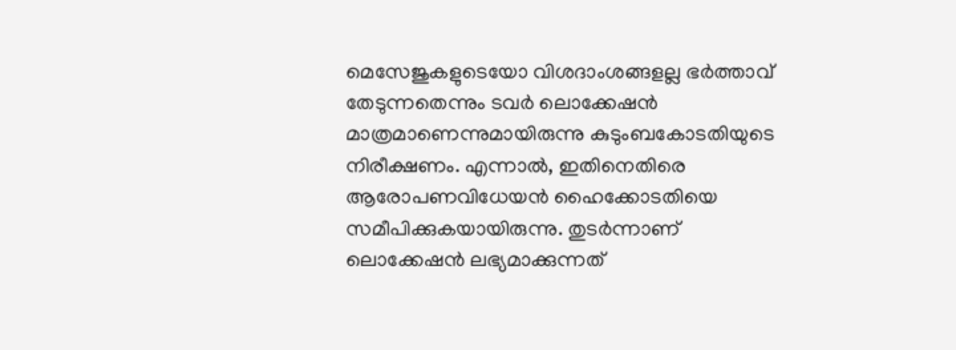മെസേജുകളുടെയോ വിശദാംശങ്ങളല്ല ഭര്‍ത്താവ് തേടുന്നതെന്നും ടവര്‍ ലൊക്കേഷന്‍ മാത്രമാണെന്നുമായിരുന്നു കുടുംബകോടതിയുടെ നിരീക്ഷണം. എന്നാല്‍, ഇതിനെതിരെ ആരോപണവിധേയന്‍ ഹൈക്കോടതിയെ സമീപിക്കുകയായിരുന്നു. തുടര്‍ന്നാണ് ലൊക്കേഷന്‍ ലഭ്യമാക്കുന്നത്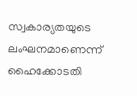സ്വകാര്യതയുടെ ലംഘനമാണെന്ന് ഹൈക്കോടതി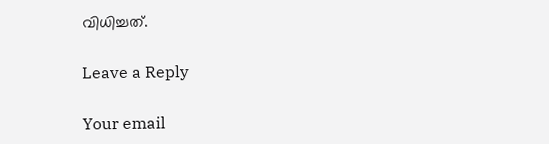വിധിച്ചത്.

Leave a Reply

Your email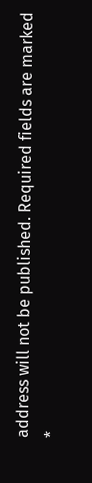address will not be published. Required fields are marked *